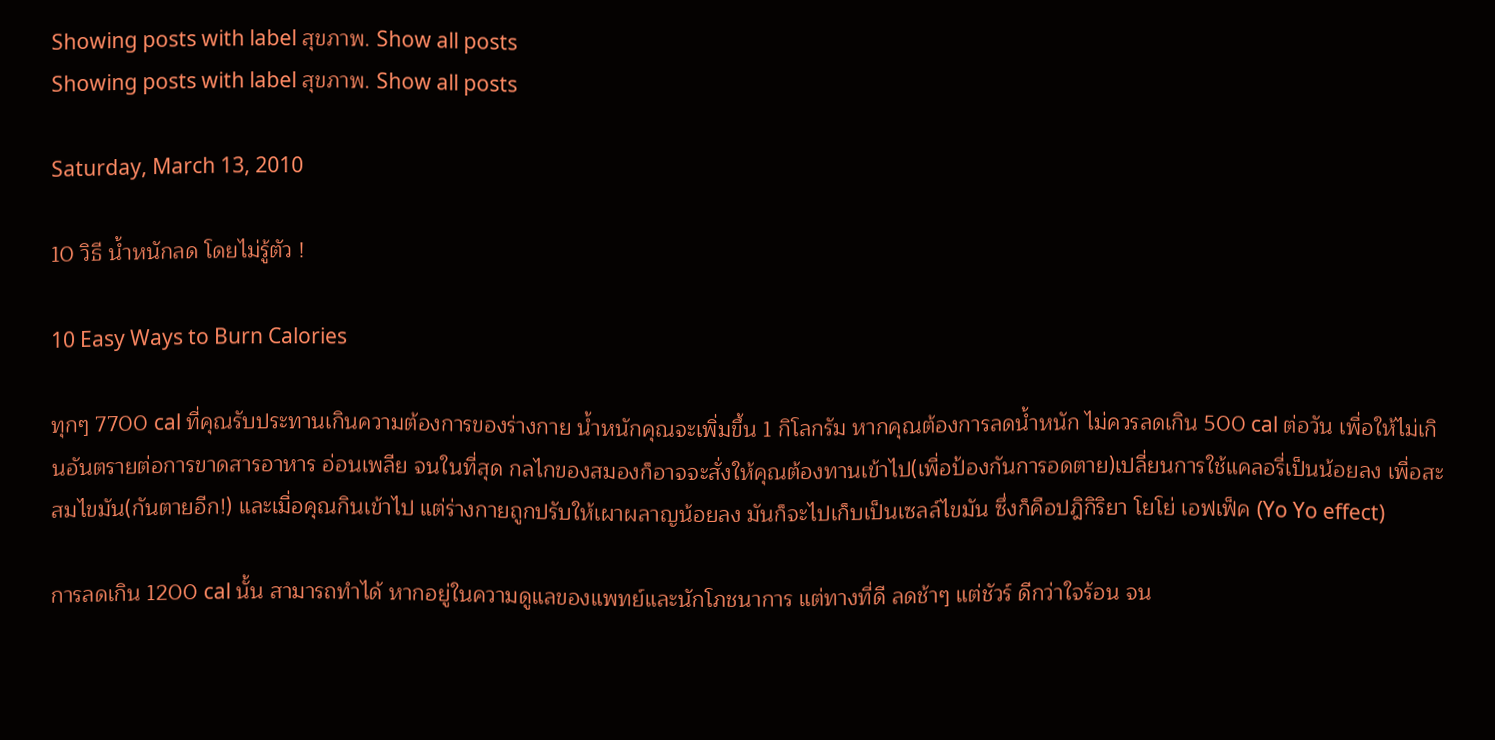Showing posts with label สุขภาพ. Show all posts
Showing posts with label สุขภาพ. Show all posts

Saturday, March 13, 2010

10 วิธี น้ำหนักลด โดยไม่รู้ตัว !

10 Easy Ways to Burn Calories

ทุกๆ 7700 cal ที่คุณรับประทานเกินความต้องการของร่างกาย น้ำหนักคุณจะเพิ่มขึ้น 1 กิโลกรัม หากคุณต้องการลดน้ำหนัก ไม่ควรลดเกิน 500 cal ต่อวัน เพื่อให้ไม่เกินอันตรายต่อการขาดสารอาหาร อ่อนเพลีย จนในที่สุด กลไกของสมองก็อาจจะสั่งให้คุณต้องทานเข้าไป(เพื่อป้องกันการอดตาย)เปลี่ยนการใช้แคลอรี่เป็นน้อยลง เพื่อสะสมไขมัน(กันตายอีก!) และเมื่อคุณกินเข้าไป แต่ร่างกายถูกปรับให้เผาผลาญน้อยลง มันก็จะไปเก็บเป็นเซลล์ไขมัน ซึ่งก็คือปฎิกิริยา โยโย่ เอฟเฟ็ค (Yo Yo effect)

การลดเกิน 1200 cal นั้น สามารถทำได้ หากอยู่ในความดูแลของแพทย์และนักโภชนาการ แต่ทางที่ดี ลดช้าๆ แต่ชัวร์ ดีกว่าใจร้อน จน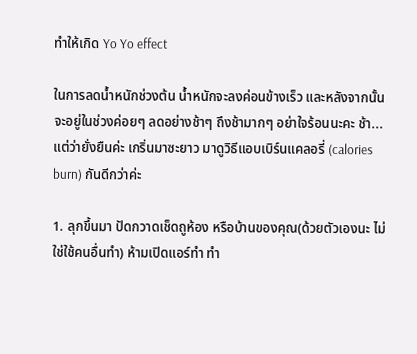ทำให้เกิด Yo Yo effect

ในการลดน้ำหนักช่วงต้น น้ำหนักจะลงค่อนข้างเร็ว และหลังจากนั้นจะอยู่ในช่วงค่อยๆ ลดอย่างช้าๆ ถึงช้ามากๆ อย่าใจร้อนนะคะ ช้า...แต่ว่ายั่งยืนค่ะ เกริ่นมาซะยาว มาดูวิธีแอบเบิร์นแคลอรี่ (calories burn) กันดีกว่าค่ะ

1. ลุกขึ้นมา ปัดกวาดเช็ดถูห้อง หรือบ้านของคุณ(ด้วยตัวเองนะ ไม่ใช่ใช้คนอื่นทำ) ห้ามเปิดแอร์ทำ ทำ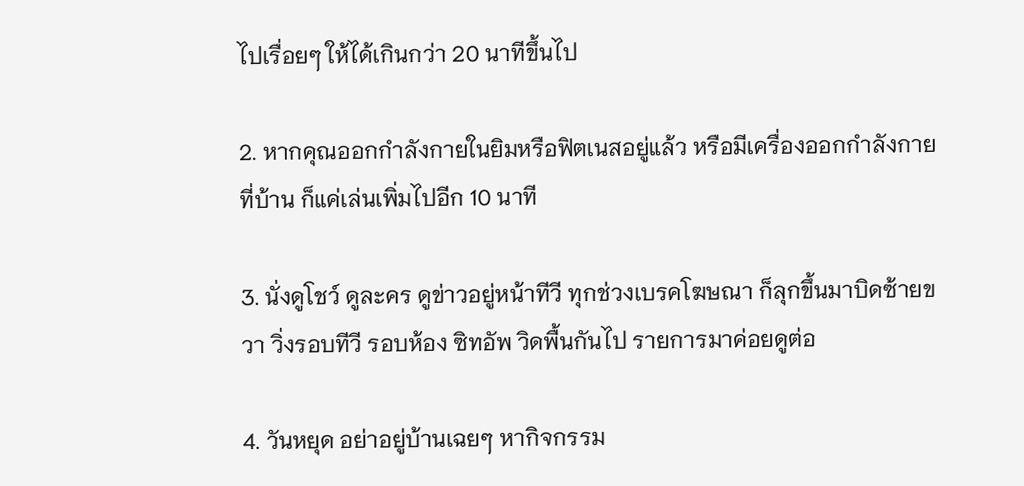ไปเรื่อยๆ ให้ได้เกินกว่า 20 นาทีขึ้นไป

2. หากคุณออกกำลังกายในยิมหรือฟิตเนสอยู่แล้ว หรือมีเครื่องออกกำลังกายที่บ้าน ก็แค่เล่นเพิ่มไปอีก 10 นาที

3. นั่งดูโชว์ ดูละคร ดูข่าวอยู่หน้าทีวี ทุกช่วงเบรคโฆษณา ก็ลุกขึ้นมาบิดซ้ายขวา วิ่งรอบทีวี รอบห้อง ซิทอัพ วิดพื้นกันไป รายการมาค่อยดูต่อ

4. วันหยุด อย่าอยู่บ้านเฉยๆ หากิจกรรม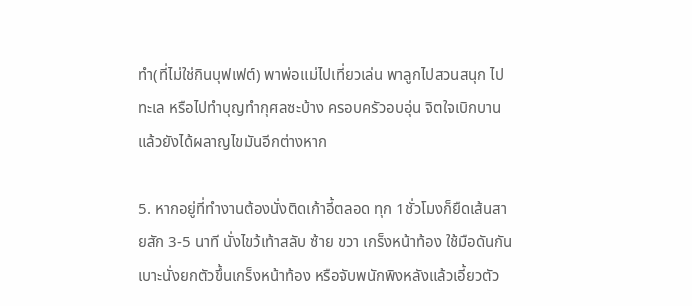ทำ(ที่ไม่ใช่กินบุฟเฟต์) พาพ่อแม่ไปเที่ยวเล่น พาลูกไปสวนสนุก ไปทะเล หรือไปทำบุญทำกุศลซะบ้าง ครอบครัวอบอุ่น จิตใจเบิกบานแล้วยังได้ผลาญไขมันอีกต่างหาก

5. หากอยู่ที่ทำงานต้องนั่งติดเก้าอี้ตลอด ทุก 1ชั่วโมงก็ยืดเส้นสายสัก 3-5 นาที นั่งไขว้เท้าสลับ ซ้าย ขวา เกร็งหน้าท้อง ใช้มือดันกันเบาะนั่งยกตัวขึ้นเกร็งหน้าท้อง หรือจับพนักพิงหลังแล้วเอี้ยวตัว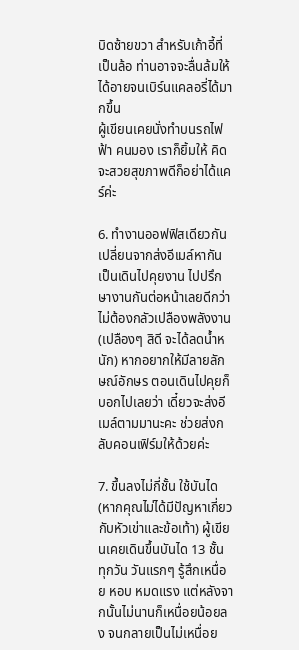บิดซ้ายขวา สำหรับเก้าอี้ที่เป็นล้อ ท่านอาจจะลื่นล้มให้ได้อายจนเบิร์นแคลอรี่ได้มากขึ้น
ผู้เขียนเคยนั่งทำบนรถไฟฟ้า คนมอง เราก็ยิ้มให้ คิดจะสวยสุขภาพดีก็อย่าได้แคร์ค่ะ

6. ทำงานออฟฟิสเดียวกันเปลี่ยนจากส่งอีเมล์หากัน เป็นเดินไปคุยงาน ไปปรึกษางานกันต่อหน้าเลยดีกว่า ไม่ต้องกลัวเปลืองพลังงาน (เปลืองๆ สิดี จะได้ลดน้ำหนัก) หากอยากให้มีลายลักษณ์อักษร ตอนเดินไปคุยก็บอกไปเลยว่า เดี๋ยวจะส่งอีเมล์ตามมานะคะ ช่วยส่งกลับคอนเฟิร์มให้ด้วยค่ะ

7. ขึ้นลงไม่กี่ชั้น ใช้บันได(หากคุณไม่ได้มีปัญหาเกี่ยวกับหัวเข่าและข้อเท้า) ผู้เขียนเคยเดินขึ้นบันได 13 ชั้น ทุกวัน วันแรกๆ รู้สึกเหนื่อย หอบ หมดแรง แต่หลังจากนั้นไม่นานก็เหนื่อยน้อยลง จนกลายเป็นไม่เหนื่อย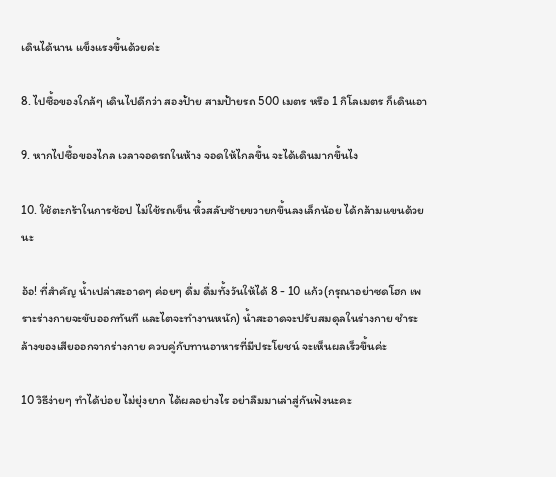เดินได้นาน แข็งแรงขึ้นด้วยค่ะ

8. ไปซื้อของใกล้ๆ เดินไปดีกว่า สองป้าย สามป้ายรถ 500 เมตร หรือ 1 กิโลเมตร ก็เดินเอา

9. หากไปซื้อของไกล เวลาจอดรถในห้าง จอดให้ไกลขึ้น จะได้เดินมากขึ้นไง

10. ใช้ตะกร้าในการช้อป ไม่ใช้รถเข็น หิ้วสลับซ้ายขวายกขึ้นลงเล็กน้อย ได้กล้ามแขนด้วยนะ

อ้อ! ที่สำคัญ น้ำเปล่าสะอาดๆ ค่อยๆ ดื่ม ดื่มทั้งวันให้ได้ 8 - 10 แก้ว(กรุณาอย่าซดโฮก เพราะร่างกายจะขับออกทันที และไตจะทำงานหนัก) น้ำสะอาดจะปรับสมดุลในร่างกาย ชำระล้างของเสียออกจากร่างกาย ควบคู่กับทานอาหารที่มีประโยชน์ จะเห็นผลเร็วขึ้นค่ะ

10 วิธีง่ายๆ ทำได้บ่อย ไม่ยุ่งยาก ได้ผลอย่างไร อย่าลืมมาเล่าสู่กันฟังนะคะ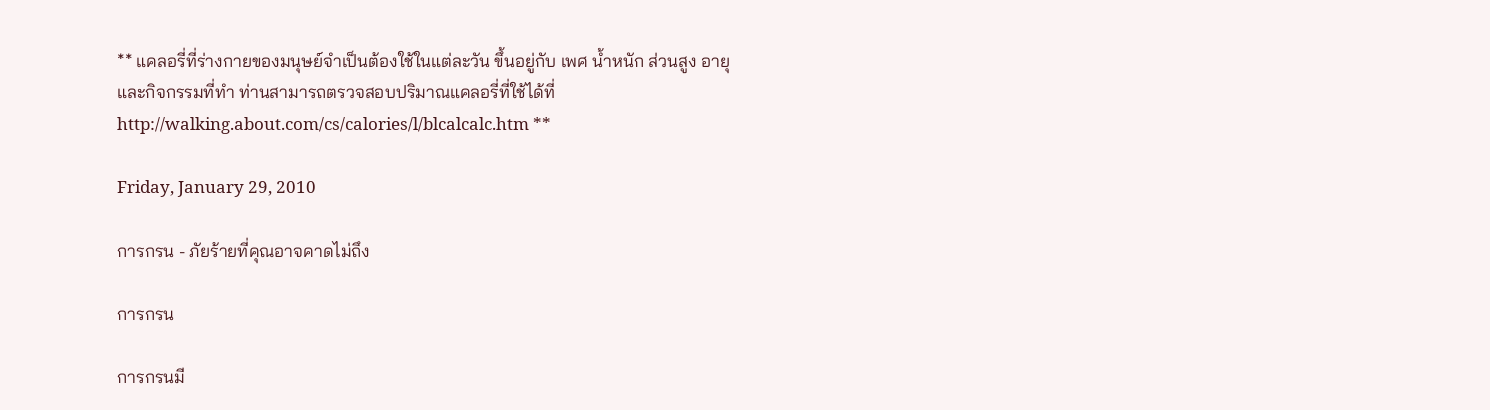** แคลอรี่ที่ร่างกายของมนุษย์จำเป็นต้องใช้ในแต่ละวัน ขึ้นอยู่กับ เพศ น้ำหนัก ส่วนสูง อายุ และกิจกรรมที่ทำ ท่านสามารถตรวจสอบปริมาณแคลอรี่ที่ใช้ได้ที่
http://walking.about.com/cs/calories/l/blcalcalc.htm **

Friday, January 29, 2010

การกรน - ภัยร้ายที่คุณอาจคาดไม่ถึง

การกรน

การกรนมี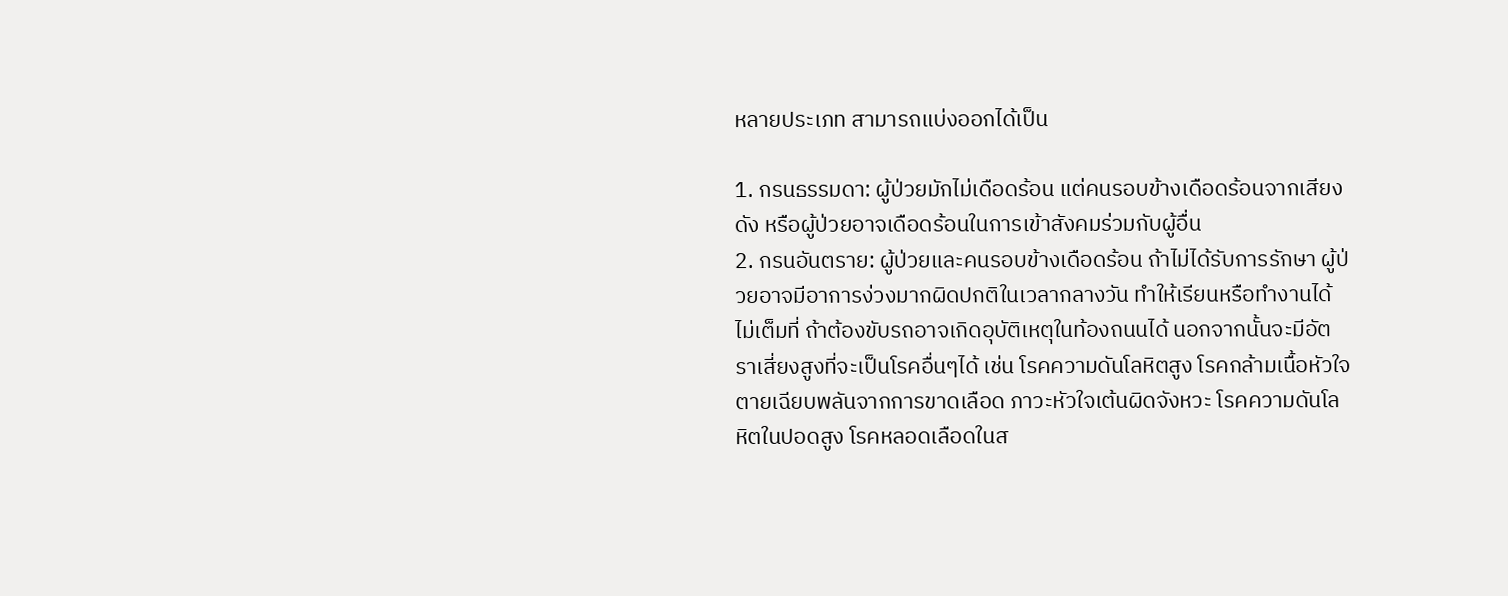หลายประเภท สามารถแบ่งออกได้เป็น

1. กรนธรรมดา: ผู้ป่วยมักไม่เดือดร้อน แต่คนรอบข้างเดือดร้อนจากเสียงดัง หรือผู้ป่วยอาจเดือดร้อนในการเข้าสังคมร่วมกับผู้อื่น
2. กรนอันตราย: ผู้ป่วยและคนรอบข้างเดือดร้อน ถ้าไม่ได้รับการรักษา ผู้ป่วยอาจมีอาการง่วงมากผิดปกติในเวลากลางวัน ทำให้เรียนหรือทำงานได้ไม่เต็มที่ ถ้าต้องขับรถอาจเกิดอุบัติเหตุในท้องถนนได้ นอกจากนั้นจะมีอัตราเสี่ยงสูงที่จะเป็นโรคอื่นๆได้ เช่น โรคความดันโลหิตสูง โรคกล้ามเนื้อหัวใจตายเฉียบพลันจากการขาดเลือด ภาวะหัวใจเต้นผิดจังหวะ โรคความดันโลหิตในปอดสูง โรคหลอดเลือดในส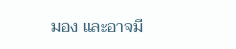มอง และอาจมี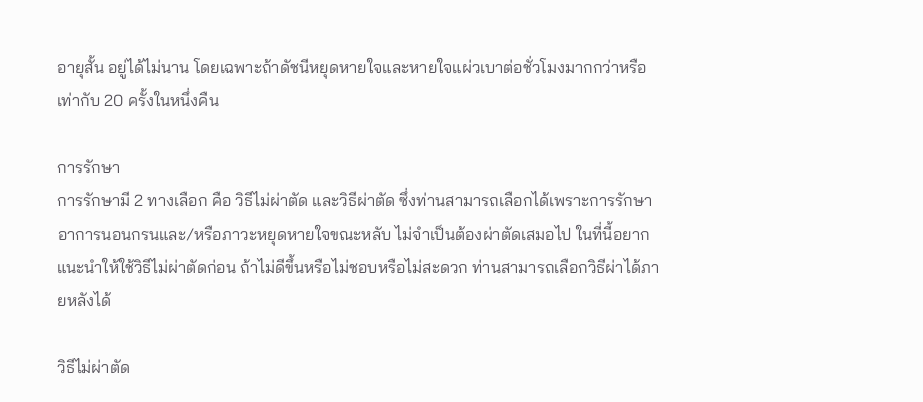อายุสั้น อยู่ได้ไม่นาน โดยเฉพาะถ้าดัชนีหยุดหายใจและหายใจแผ่วเบาต่อชั่วโมงมากกว่าหรือเท่ากับ 20 ครั้งในหนึ่งคืน

การรักษา
การรักษามี 2 ทางเลือก คือ วิธีไม่ผ่าตัด และวิธีผ่าตัด ซึ่งท่านสามารถเลือกได้เพราะการรักษาอาการนอนกรนและ/หรือภาวะหยุดหายใจขณะหลับ ไม่จำเป็นต้องผ่าตัดเสมอไป ในที่นี้อยากแนะนำให้ใช้วิธีไม่ผ่าตัดก่อน ถ้าไม่ดีขึ้นหรือไม่ชอบหรือไม่สะดวก ท่านสามารถเลือกวิธีผ่าได้ภายหลังได้

วิธีไม่ผ่าตัด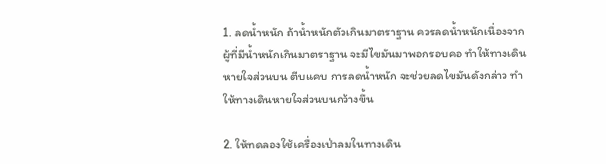1. ลดน้ำหนัก ถ้าน้ำหนักตัวเกินมาตราฐาน ควรลดน้ำหนักเนื่องจาก ผู้ที่มีน้ำหนักเกินมาตราฐาน จะมีไขมันมาพอกรอบคอ ทำให้ทางเดินหายใจส่วนบน ตีบแคบ การลดน้ำหนัก จะช่วยลดไขมันดังกล่าว ทำให้ทางเดินหายใจส่วนบนกว้างขึ้น

2. ให้ทดลองใช้เครื่องเป่าลมในทางเดิน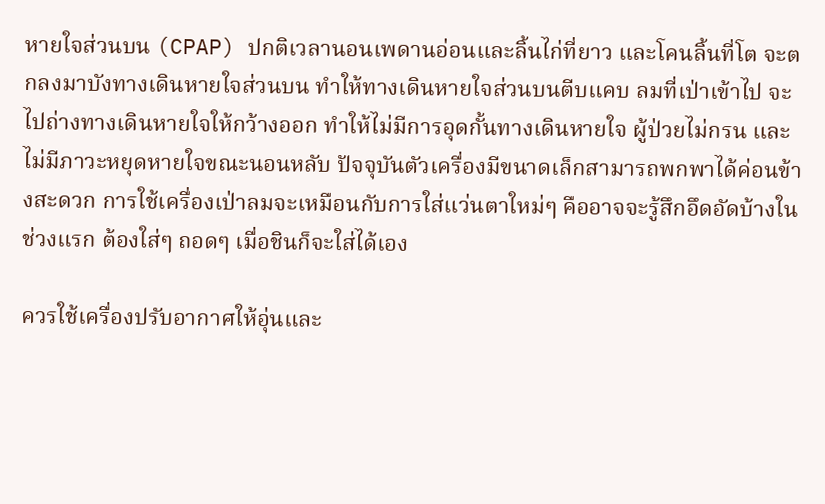หายใจส่วนบน (CPAP) ปกติเวลานอนเพดานอ่อนและลิ้นไก่ที่ยาว และโคนลิ้นที่โต จะตกลงมาบังทางเดินหายใจส่วนบน ทำให้ทางเดินหายใจส่วนบนตีบแคบ ลมที่เป่าเข้าไป จะไปถ่างทางเดินหายใจให้กว้างออก ทำให้ไม่มีการอุดกั้นทางเดินหายใจ ผู้ป่วยไม่กรน และไม่มีภาวะหยุดหายใจขณะนอนหลับ ปัจจุบันตัวเครื่องมีขนาดเล็กสามารถพกพาได้ค่อนข้างสะดวก การใช้เครื่องเป่าลมจะเหมือนกับการใส่แว่นตาใหม่ๆ คืออาจจะรู้สึกอึดอัดบ้างในช่วงแรก ต้องใส่ๆ ถอดๆ เมื่อชินก็จะใส่ได้เอง

ควรใช้เครื่องปรับอากาศให้อุ่นและ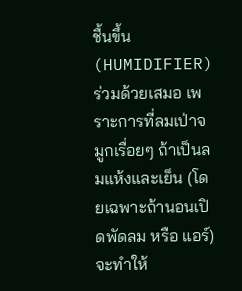ชื้นขึ้น (HUMIDIFIER)ร่วมด้วยเสมอ เพราะการที่ลมเป่าจมูกเรื่อยๆ ถ้าเป็นลมแห้งและเย็น (โดยเฉพาะถ้านอนเปิดพัดลม หรือ แอร์) จะทำให้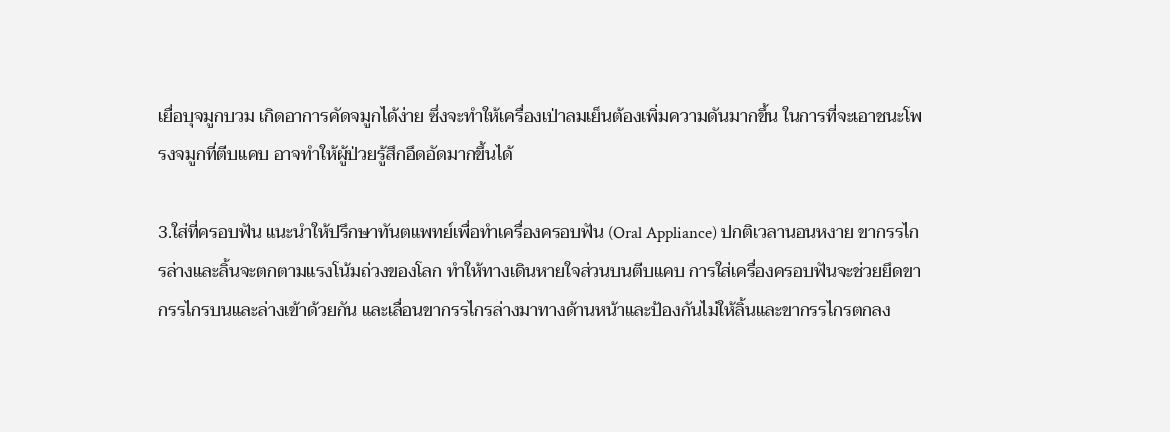เยื่อบุจมูกบวม เกิดอาการคัดจมูกได้ง่าย ซึ่งจะทำให้เครื่องเป่าลมเย็นต้องเพิ่มความดันมากขึ้น ในการที่จะเอาชนะโพรงจมูกที่ตีบแคบ อาจทำให้ผู้ป่วยรู้สึกอึดอัดมากขึ้นได้

3.ใส่ที่ครอบฟัน แนะนำให้ปรึกษาทันตแพทย์เพื่อทำเครื่องครอบฟัน (Oral Appliance) ปกติเวลานอนหงาย ขากรรไกรล่างและลิ้นจะตกตามแรงโน้มถ่วงของโลก ทำให้ทางเดินหายใจส่วนบนตีบแคบ การใส่เครื่องครอบฟันจะช่วยยึดขากรรไกรบนและล่างเข้าด้วยกัน และเลื่อนขากรรไกรล่างมาทางด้านหน้าและป้องกันไม่ให้ลิ้นและขากรรไกรตกลง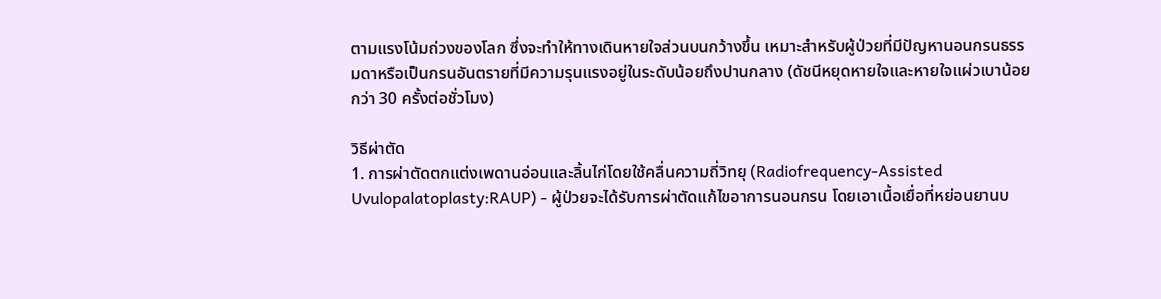ตามแรงโน้มถ่วงของโลก ซึ่งจะทำให้ทางเดินหายใจส่วนบนกว้างขึ้น เหมาะสำหรับผู้ป่วยที่มีปัญหานอนกรนธรรมดาหรือเป็นกรนอันตรายที่มีความรุนแรงอยู่ในระดับน้อยถึงปานกลาง (ดัชนีหยุดหายใจและหายใจแผ่วเบาน้อยกว่า 30 ครั้งต่อชั่วโมง)

วิธีผ่าตัด
1. การผ่าตัดตกแต่งเพดานอ่อนและลิ้นไก่โดยใช้คลื่นความถี่วิทยุ (Radiofrequency-Assisted Uvulopalatoplasty:RAUP) - ผู้ป่วยจะได้รับการผ่าตัดแก้ไขอาการนอนกรน โดยเอาเนื้อเยื่อที่หย่อนยานบ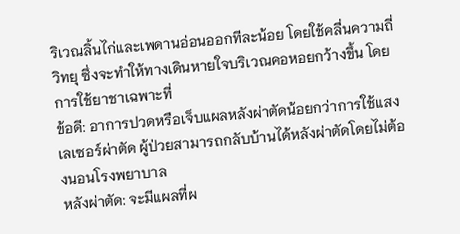ริเวณลิ้นไก่และเพดานอ่อนออกทีละน้อย โดยใช้คลื่นความถี่วิทยุ ซึ่งจะทำให้ทางเดินหายใจบริเวณคอหอยกว้างขึ้น โดยการใช้ยาชาเฉพาะที่
ข้อดี: อาการปวดหรือเจ็บแผลหลังผ่าตัดน้อยกว่าการใช้แสงเลเซอร์ผ่าตัด ผู้ป่วยสามารถกลับบ้านได้หลังผ่าตัดโดยไม่ต้องนอนโรงพยาบาล
หลังผ่าตัด: จะมีแผลที่ผ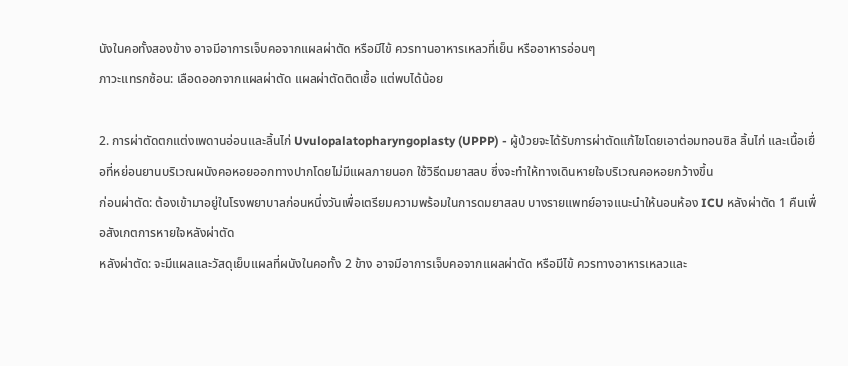นังในคอทั้งสองข้าง อาจมีอาการเจ็บคอจากแผลผ่าตัด หรือมีไข้ ควรทานอาหารเหลวที่เย็น หรืออาหารอ่อนๆ
ภาวะแทรกซ้อน: เลือดออกจากแผลผ่าตัด แผลผ่าตัดติดเชื้อ แต่พบได้น้อย

2. การผ่าตัดตกแต่งเพดานอ่อนและลิ้นไก่ Uvulopalatopharyngoplasty (UPPP) - ผู้ป่วยจะได้รับการผ่าตัดแก้ไขโดยเอาต่อมทอนซิล ลิ้นไก่ และเนื้อเยื่อที่หย่อนยานบริเวณผนังคอหอยออกทางปากโดยไม่มีแผลภายนอก ใช้วิธีดมยาสลบ ซึ่งจะทำให้ทางเดินหายใจบริเวณคอหอยกว้างขึ้น
ก่อนผ่าตัด: ต้องเข้ามาอยู่ในโรงพยาบาลก่อนหนึ่งวันเพื่อเตรียมความพร้อมในการดมยาสลบ บางรายแพทย์อาจแนะนำให้นอนห้อง ICU หลังผ่าตัด 1 คืนเพื่อสังเกตการหายใจหลังผ่าตัด
หลังผ่าตัด: จะมีแผลและวัสดุเย็บแผลที่ผนังในคอทั้ง 2 ข้าง อาจมีอาการเจ็บคอจากแผลผ่าตัด หรือมีไข้ ควรทางอาหารเหลวและ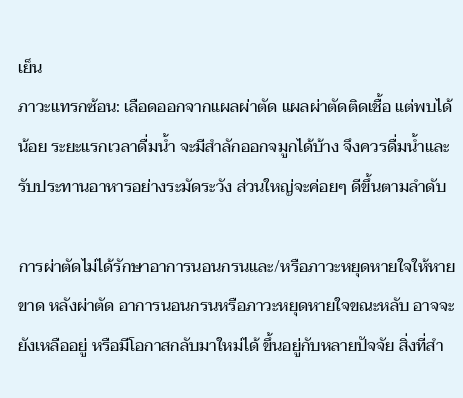เย็น
ภาวะแทรกซ้อน: เลือดออกจากแผลผ่าตัด แผลผ่าตัดติดเชื้อ แต่พบได้น้อย ระยะแรกเวลาดื่มน้ำ จะมีสำลักออกจมูกได้บ้าง จึงควรดื่มน้ำและรับประทานอาหารอย่างระมัดระวัง ส่วนใหญ่จะค่อยๆ ดีขึ้นตามลำดับ

การผ่าตัดไม่ได้รักษาอาการนอนกรนและ/หรือภาวะหยุดหายใจให้หายขาด หลังผ่าตัด อาการนอนกรนหรือภาวะหยุดหายใจขณะหลับ อาจจะยังเหลืออยู่ หรือมีโอกาสกลับมาใหม่ได้ ขึ้นอยู่กับหลายปัจจัย สิ่งที่สำ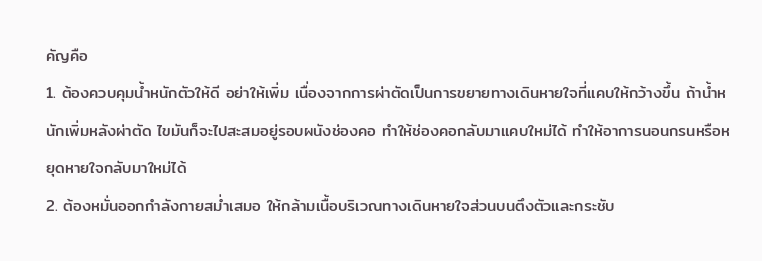คัญคือ
1. ต้องควบคุมน้ำหนักตัวให้ดี อย่าให้เพิ่ม เนื่องจากการผ่าตัดเป็นการขยายทางเดินหายใจที่แคบให้กว้างขึ้น ถ้าน้ำหนักเพิ่มหลังผ่าตัด ไขมันก็จะไปสะสมอยู่รอบผนังช่องคอ ทำให้ช่องคอกลับมาแคบใหม่ได้ ทำให้อาการนอนกรนหรือหยุดหายใจกลับมาใหม่ได้
2. ต้องหมั่นออกกำลังกายสม่ำเสมอ ให้กล้ามเนื้อบริเวณทางเดินหายใจส่วนบนตึงตัวและกระชับ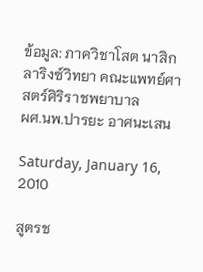ข้อมูล: ภาควิชาโสต นาสิก ลาริงซ์วิทยา คณะแพทย์ศาสตร์ศิริราชพยาบาล
ผศ.นพ.ปารยะ อาศนะเสน

Saturday, January 16, 2010

สูตรช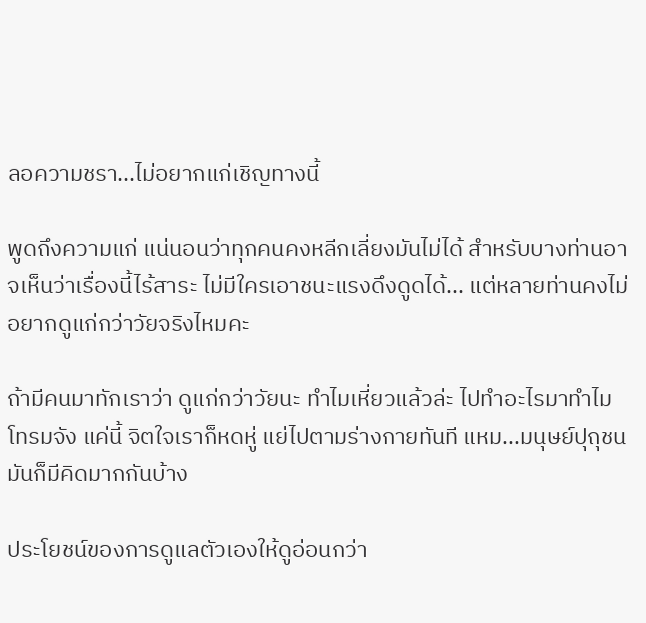ลอความชรา...ไม่อยากแก่เชิญทางนี้

พูดถึงความแก่ แน่นอนว่าทุกคนคงหลีกเลี่ยงมันไม่ได้ สำหรับบางท่านอาจเห็นว่าเรื่องนี้ไร้สาระ ไม่มีใครเอาชนะแรงดึงดูดได้... แต่หลายท่านคงไม่อยากดูแก่กว่าวัยจริงไหมคะ

ถ้ามีคนมาทักเราว่า ดูแก่กว่าวัยนะ ทำไมเหี่ยวแล้วล่ะ ไปทำอะไรมาทำไมโทรมจัง แค่นี้ จิตใจเราก็หดหู่ แย่ไปตามร่างกายทันที แหม...มนุษย์ปุถุชน มันก็มีคิดมากกันบ้าง

ประโยชน์ของการดูแลตัวเองให้ดูอ่อนกว่า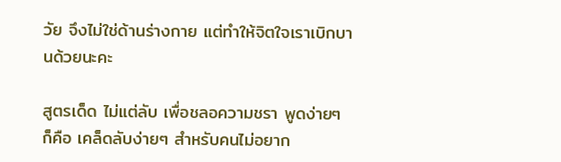วัย จึงไม่ใช่ด้านร่างกาย แต่ทำให้จิตใจเราเบิกบานด้วยนะคะ

สูตรเด็ด ไม่แต่ลับ เพื่อชลอความชรา พูดง่ายๆ ก็คือ เคล็ดลับง่ายๆ สำหรับคนไม่อยาก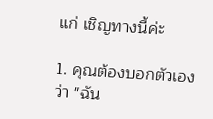แก่ เชิญทางนี้ค่ะ

1. คุณต้องบอกตัวเองว่า "ฉัน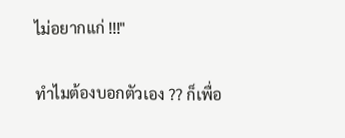ไม่อยากแก่ !!!"

ทำไมต้องบอกตัวเอง ?? ก็เพื่อ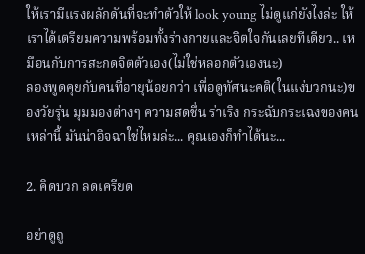ให้เรามีแรงผลักดันที่จะทำตัวให้ look young ไม่ดูแก่ยังไงล่ะ ให้เราได้เตรียมความพร้อมทั้งร่างกายและจิตใจกันเลยทีเดียว.. เหมือนกับการสะกดจิตตัวเอง(ไม่ใช่หลอกตัวเองนะ)
ลองพูดคุยกับคนที่อายุน้อยกว่า เพื่อดูทัศนะคติ(ในแง่บวกนะ)ของวัยรุ่น มุมมองต่างๆ ความสดชื่น ร่าเริง กระฉับกระเฉงของคนเหล่านี้ มันน่าอิจฉาใช่ไหมล่ะ... คุณเองก็ทำได้นะ...

2. คิดบวก ลดเครียด

อย่าดูถู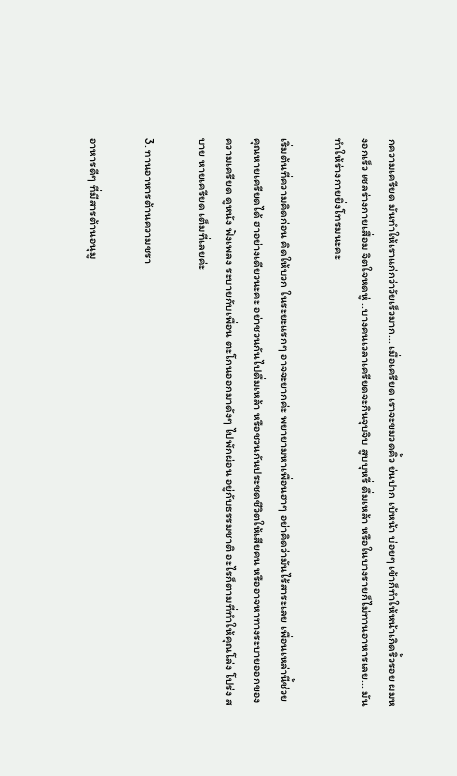กความเครียด มันทำให้เราแก่กว่าวัยเร็วมาก... เมื่อเครียด เราจะขมวดคิ้ว ย่นปาก เบ้หน้า บ่อยๆ เข้าก็ทำให้หน้าเกิดริ้วรอย ผมหงอกเร็ว เซลร่างกายเสื่อม จิตใจหดหู่ ..บางคนเวลาเครียดจะกินจุบจิบ สูบบุหรี่ ดื่มเหล้า หรือในบางรายก็ไม่ทานอาหารเลย... มันทำให้ร่างกายยิ่งโทรมนะคะ

เริ่มต้นที่ความคิดก่อน คิดให้บวก ในระยะแรกๆ อาจจะยากค่ะ พยายามหาเพื่อนฮาๆ อย่าคิดว่ามันไร้สาระเลย เพื่อนเหล่านี้ช่วยคุณหายเครียดได้ ฮาอย่างเดียวนะคะ อย่าชวนกันไปดื่มเหล้า หรือชวนกันประชดชีวิตให้เสียคน หรืออาจหาทางระบายออกของความเครียด ดูหนัง ฟังเพลง ระบายกับเพื่อน ตะโกนออกมาดังๆ ไปพักผ่อน อยู่กับธรรมชาติ อะไรก็ตามที่ทำให้คุณโล่ง โปร่ง สบาย หายเครียด เต็มที่เลยค่ะ

3. ทานอาหารต้านความชรา

อาหารดีๆ ที่มีสารต้านอนุมู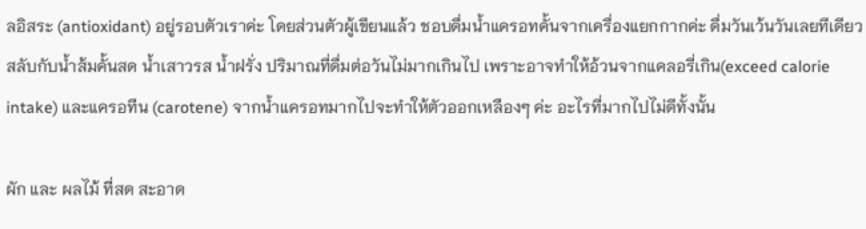ลอิสระ (antioxidant) อยู่รอบตัวเราค่ะ โดยส่วนตัวผู้เขียนแล้ว ชอบดื่มน้ำแครอทคั้นจากเครื่องแยกกากค่ะ ดื่มวันเว้นวันเลยทีเดียว สลับกับน้ำส้มคั้นสด น้ำเสาวรส น้ำฝรั่ง ปริมาณที่ดื่มต่อวันไม่มากเกินไป เพราะอาจทำให้อ้วนจากแคลอรี่เกิน(exceed calorie intake) และแครอทีน (carotene) จากน้ำแครอทมากไปจะทำให้ตัวออกเหลืองๆ ค่ะ อะไรที่มากไปไม่ดีทั้งนั้น

ผัก และ ผลไม้ ที่สด สะอาด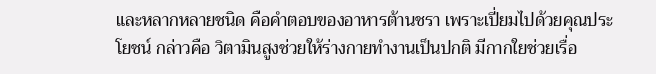และหลากหลายชนิด คือคำตอบของอาหารต้านชรา เพราะเปี่ยมไปด้วยคุณประโยชน์ กล่าวคือ วิตามินสูงช่วยให้ร่างกายทำงานเป็นปกติ มีกากใยช่วยเรื่อ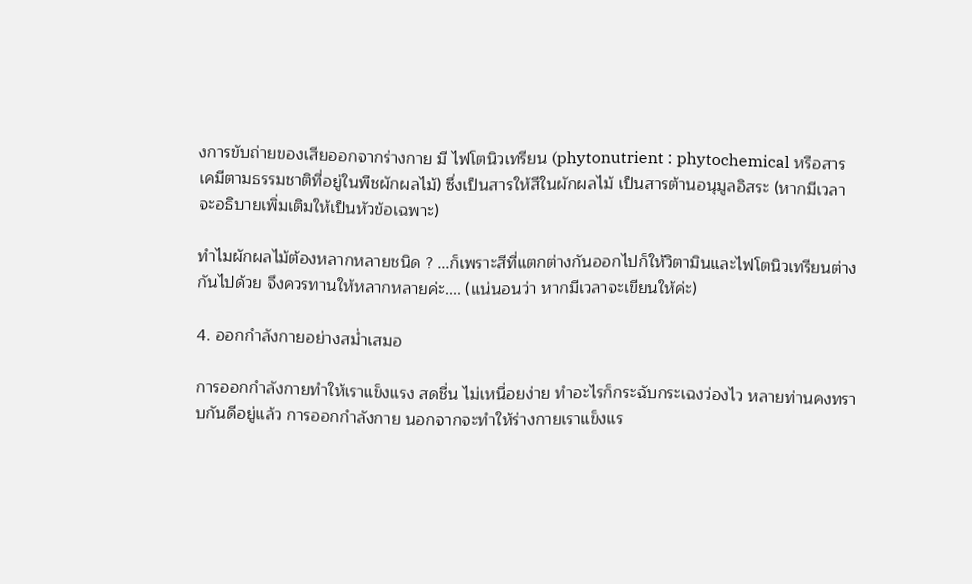งการขับถ่ายของเสียออกจากร่างกาย มี ไฟโตนิวเทรียน (phytonutrient : phytochemical หรือสารเคมีตามธรรมชาติที่อยู่ในพืชผักผลไม้) ซึ่งเป็นสารให้สีในผักผลไม้ เป็นสารต้านอนุมูลอิสระ (หากมีเวลาจะอธิบายเพิ่มเติมให้เป็นหัวข้อเฉพาะ)

ทำไมผักผลไม้ต้องหลากหลายชนิด ? ...ก็เพราะสีที่แตกต่างกันออกไปก็ให้วิตามินและไฟโตนิวเทรียนต่างกันไปด้วย จึงควรทานให้หลากหลายค่ะ.... (แน่นอนว่า หากมีเวลาจะเขียนให้ค่ะ)

4. ออกกำลังกายอย่างสม่ำเสมอ

การออกกำลังกายทำให้เราแข็งแรง สดชื่น ไม่เหนื่อยง่าย ทำอะไรก็กระฉับกระเฉงว่องไว หลายท่านคงทราบกันดีอยู่แล้ว การออกกำลังกาย นอกจากจะทำให้ร่างกายเราแข็งแร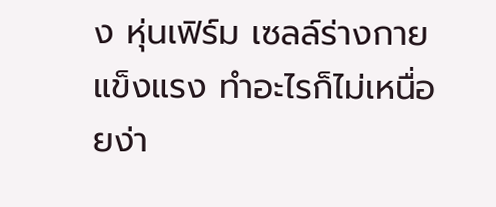ง หุ่นเฟิร์ม เซลล์ร่างกายแข็งแรง ทำอะไรก็ไม่เหนื่อยง่า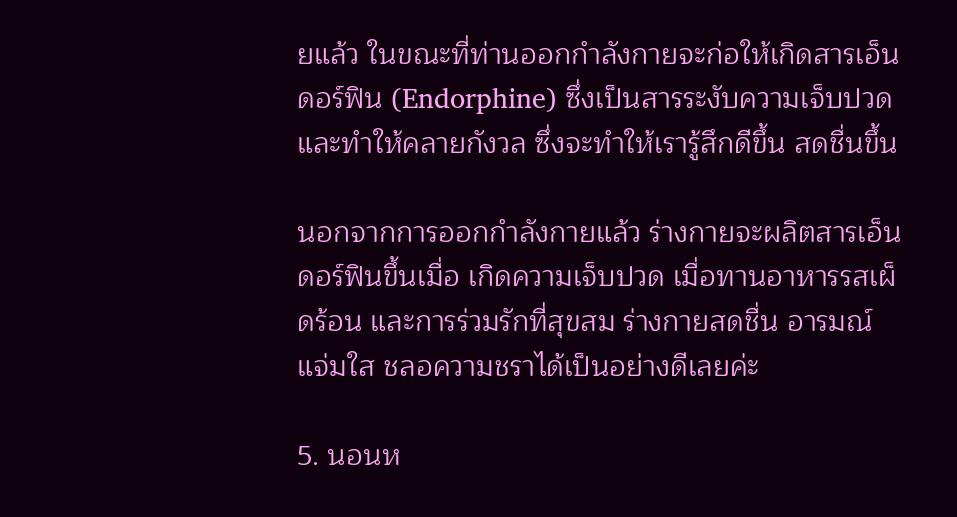ยแล้ว ในขณะที่ท่านออกกำลังกายจะก่อให้เกิดสารเอ็นดอร์ฟิน (Endorphine) ซึ่งเป็นสารระงับความเจ็บปวด และทำให้คลายกังวล ซึ่งจะทำให้เรารู้สึกดีขึ้น สดชื่นขึ้น

นอกจากการออกกำลังกายแล้ว ร่างกายจะผลิตสารเอ็นดอร์ฟินขึ้นเมื่อ เกิดความเจ็บปวด เมื่อทานอาหารรสเผ็ดร้อน และการร่วมรักที่สุขสม ร่างกายสดชื่น อารมณ์แจ่มใส ชลอความชราได้เป็นอย่างดีเลยค่ะ

5. นอนห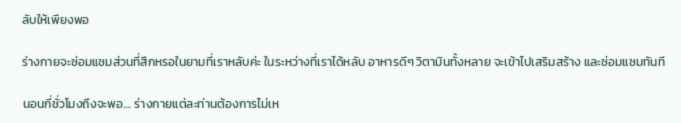ลับให้เพียงพอ

ร่างกายจะซ่อมแซมส่วนที่สึกหรอในยามที่เราหลับค่ะ ในระหว่างที่เราได้หลับ อาหารดีๆ วิตามินทั้งหลาย จะเข้าไปเสริมสร้าง และซ่อมแซมทันที

นอนกี่ชั่วโมงถึงจะพอ.... ร่างกายแต่ละท่านต้องการไม่เห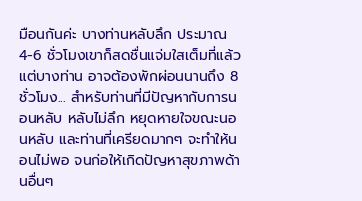มือนกันค่ะ บางท่านหลับลึก ประมาณ 4-6 ชั่วโมงเขาก็สดชื่นแจ่มใสเต็มที่แล้ว แต่บางท่าน อาจต้องพักผ่อนนานถึง 8 ชั่วโมง... สำหรับท่านที่มีปัญหากับการนอนหลับ หลับไม่ลึก หยุดหายใจขณะนอนหลับ และท่านที่เครียดมากๆ จะทำให้นอนไม่พอ จนก่อให้เกิดปัญหาสุขภาพด้านอื่นๆ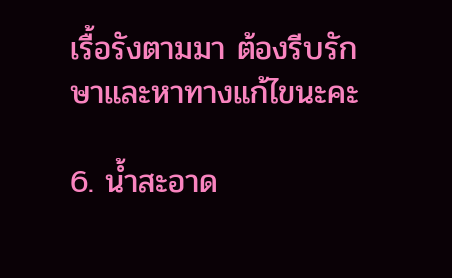เรื้อรังตามมา ต้องรีบรักษาและหาทางแก้ไขนะคะ

6. น้ำสะอาด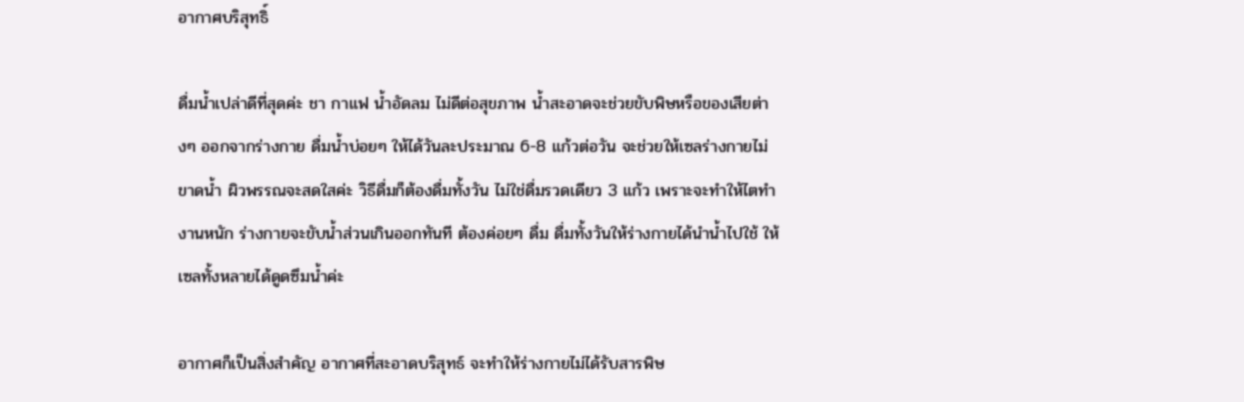อากาศบริสุทธิ์

ดื่มน้ำเปล่าดีที่สุดค่ะ ชา กาแฟ น้ำอัดลม ไม่ดีต่อสุขภาพ น้ำสะอาดจะช่วยขับพิษหรือของเสียต่างๆ ออกจากร่างกาย ดื่มน้ำบ่อยๆ ให้ได้วันละประมาณ 6-8 แก้วต่อวัน จะช่วยให้เซลร่างกายไม่ขาดน้ำ ผิวพรรณจะสดใสค่ะ วิธีดื่มก็ต้องดื่มทั้งวัน ไม่ใช่ดื่มรวดเดียว 3 แก้ว เพราะจะทำให้ไตทำงานหนัก ร่างกายจะขับน้ำส่วนเกินออกทันที ต้องค่อยๆ ดื่ม ดื่มทั้งวันให้ร่างกายได้นำน้ำไปใช้ ให้เซลทั้งหลายได้ดูดซึมน้ำค่ะ

อากาศก็เป็นสิ่งสำคัญ อากาศที่สะอาดบริสุทธ์ จะทำให้ร่างกายไม่ได้รับสารพิษ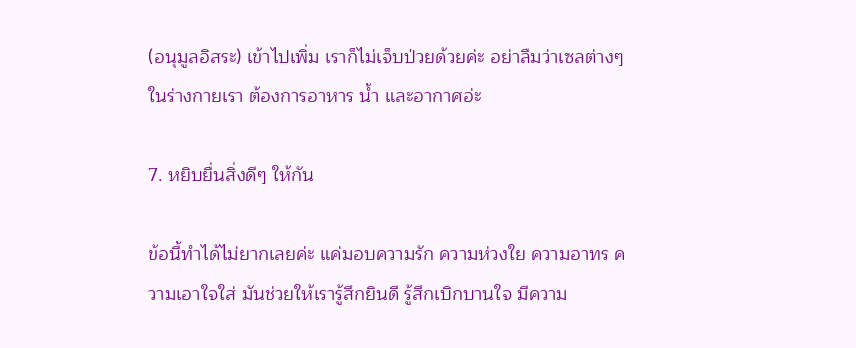(อนุมูลอิสระ) เข้าไปเพิ่ม เราก็ไม่เจ็บป่วยด้วยค่ะ อย่าลืมว่าเซลต่างๆ ในร่างกายเรา ต้องการอาหาร น้ำ และอากาศอ่ะ

7. หยิบยื่นสิ่งดีๆ ให้กัน

ข้อนี้ทำได้ไม่ยากเลยค่ะ แค่มอบความรัก ความห่วงใย ความอาทร ความเอาใจใส่ มันช่วยให้เรารู้สึกยินดี รู้สึกเบิกบานใจ มีความ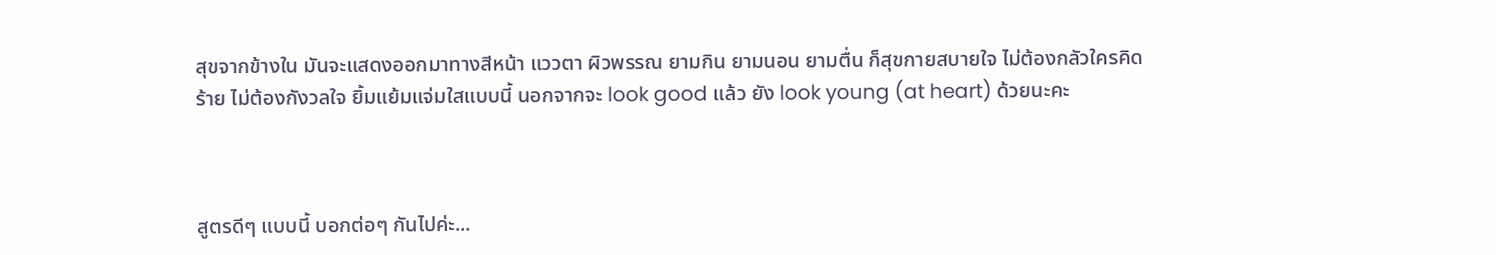สุขจากข้างใน มันจะแสดงออกมาทางสีหน้า แววตา ผิวพรรณ ยามกิน ยามนอน ยามตื่น ก็สุขกายสบายใจ ไม่ต้องกลัวใครคิดร้าย ไม่ต้องกังวลใจ ยิ้มแย้มแจ่มใสแบบนี้ นอกจากจะ look good แล้ว ยัง look young (at heart) ด้วยนะคะ



สูตรดีๆ แบบนี้ บอกต่อๆ กันไปค่ะ...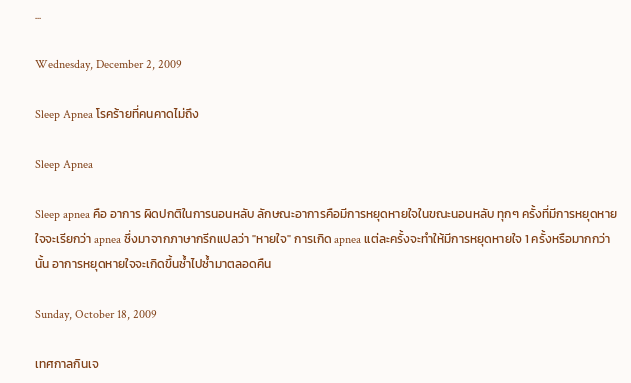...

Wednesday, December 2, 2009

Sleep Apnea โรคร้ายที่คนคาดไม่ถึง

Sleep Apnea

Sleep apnea คือ อาการ ผิดปกติในการนอนหลับ ลักษณะอาการคือมีการหยุดหายใจในขณะนอนหลับ ทุกๆ ครั้งที่มีการหยุดหายใจจะเรียกว่า apnea ซึ่งมาจากภาษากรีกแปลว่า "หายใจ" การเกิด apnea แต่ละครั้งจะทำให้มีการหยุดหายใจ 1 ครั้งหรือมากกว่านั้น อาการหยุดหายใจจะเกิดขึ้นซ้ำไปซ้ำมาตลอดคืน

Sunday, October 18, 2009

เทศกาลกินเจ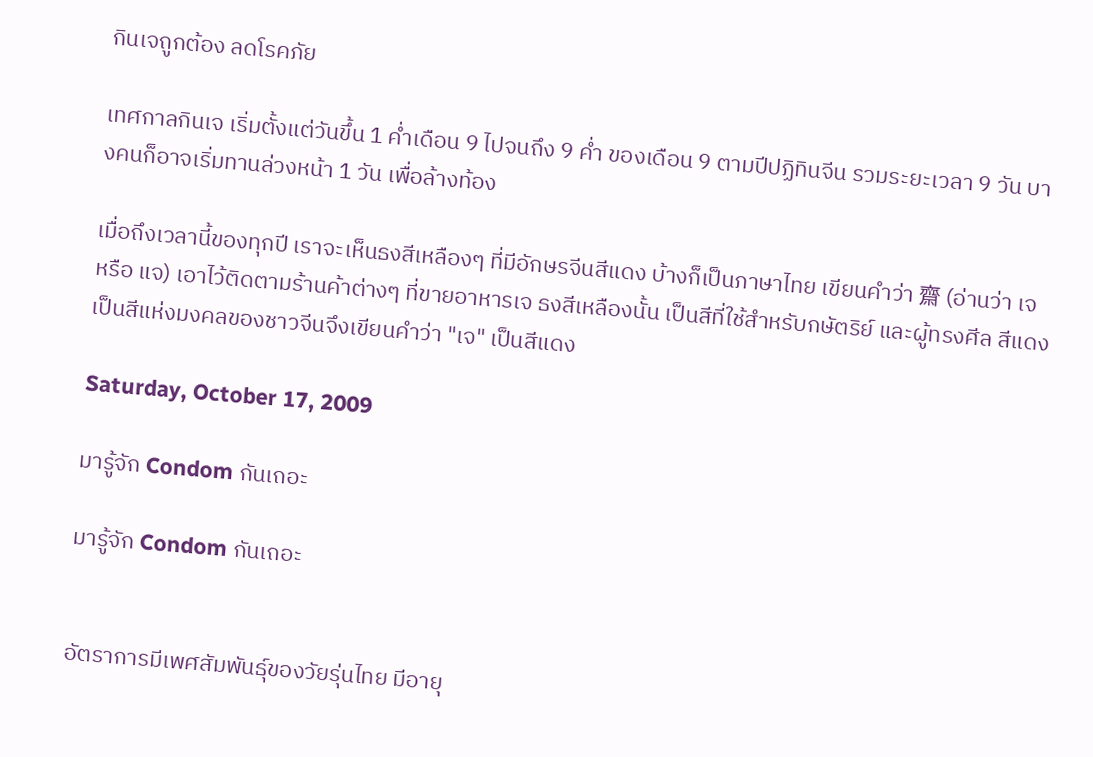กินเจถูกต้อง ลดโรคภัย

เทศกาลกินเจ เริ่มตั้งแต่วันขึ้น 1 ค่ำเดือน 9 ไปจนถึง 9 ค่ำ ของเดือน 9 ตามปีปฏิทินจีน รวมระยะเวลา 9 วัน บางคนก็อาจเริ่มทานล่วงหน้า 1 วัน เพื่อล้างท้อง

เมื่อถึงเวลานี้ของทุกปี เราจะเห็นธงสีเหลืองๆ ที่มีอักษรจีนสีแดง บ้างก็เป็นภาษาไทย เขียนคำว่า 齋 (อ่านว่า เจ หรือ แจ) เอาไว้ติดตามร้านค้าต่างๆ ที่ขายอาหารเจ ธงสีเหลืองนั้น เป็นสีที่ใช้สำหรับกษัตริย์ และผู้ทรงศีล สีแดงเป็นสีแห่งมงคลของชาวจีนจึงเขียนคำว่า "เจ" เป็นสีแดง

Saturday, October 17, 2009

มารู้จัก Condom กันเถอะ

มารู้จัก Condom กันเถอะ


อัตราการมีเพศสัมพันธุ์ของวัยรุ่นไทย มีอายุ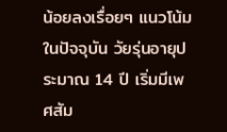น้อยลงเรื่อยๆ แนวโน้มในปัจจุบัน วัยรุ่นอายุประมาณ 14 ปี เริ่มมีเพศสัม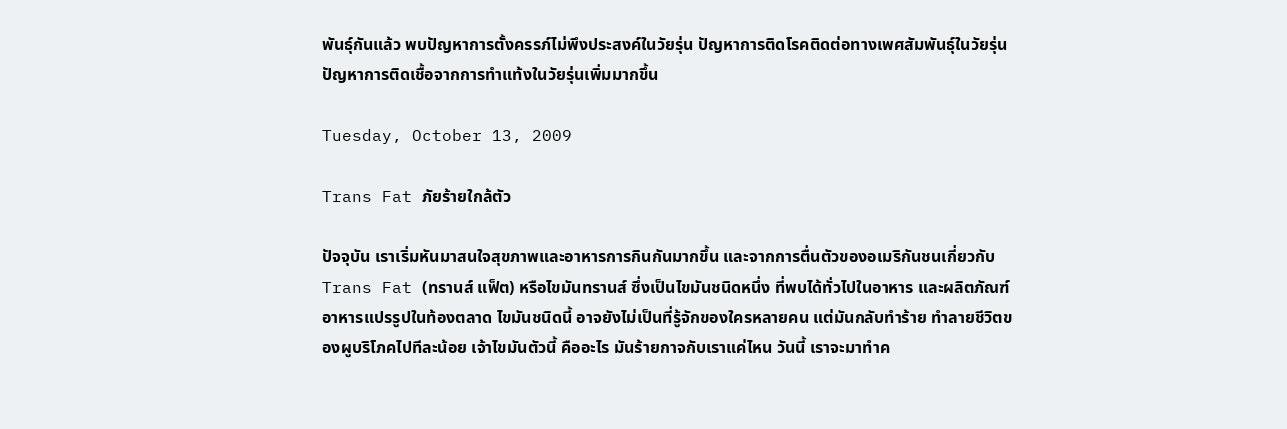พันธุ์กันแล้ว พบปัญหาการตั้งครรภ์ไม่พึงประสงค์ในวัยรุ่น ปัญหาการติดโรคติดต่อทางเพศสัมพันธุ์ในวัยรุ่น ปัญหาการติดเชื้อจากการทำแท้งในวัยรุ่นเพิ่มมากขึ้น

Tuesday, October 13, 2009

Trans Fat ภัยร้ายใกล้ตัว

ปัจจุบัน เราเริ่มหันมาสนใจสุขภาพและอาหารการกินกันมากขึ้น และจากการตื่นตัวของอเมริกันชนเกี่ยวกับ Trans Fat (ทรานส์ แฟ็ต) หรือไขมันทรานส์ ซึ่งเป็นไขมันชนิดหนึ่ง ที่พบได้ทั่วไปในอาหาร และผลิตภัณฑ์อาหารแปรรูปในท้องตลาด ไขมันชนิดนี้ อาจยังไม่เป็นที่รู้จักของใครหลายคน แต่มันกลับทำร้าย ทำลายชีวิตของผูบริโภคไปทีละน้อย เจ้าไขมันตัวนี้ คืออะไร มันร้ายกาจกับเราแค่ไหน วันนี้ เราจะมาทำค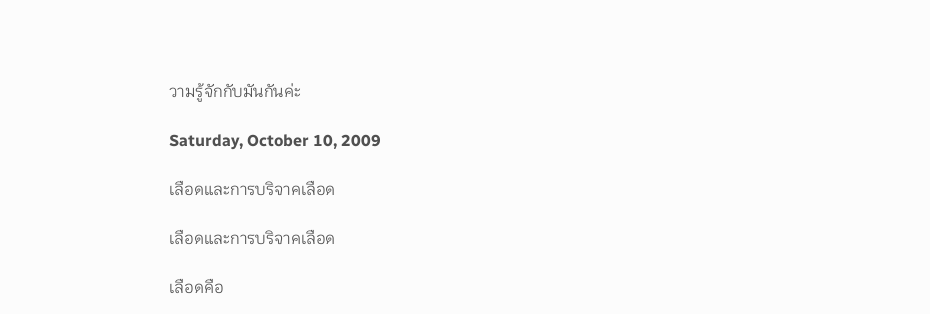วามรู้จักกับมันกันค่ะ

Saturday, October 10, 2009

เลือดและการบริจาคเลือด

เลือดและการบริจาคเลือด

เลือดคือ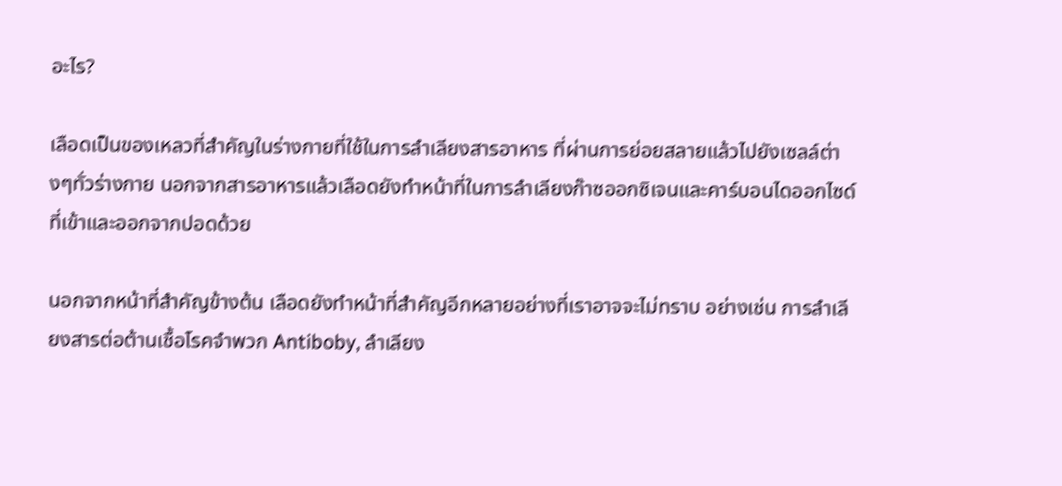อะไร?

เลือดเป็นของเหลวที่สำคัญในร่างกายที่ใช้ในการลำเลียงสารอาหาร ที่ผ่านการย่อยสลายแล้วไปยังเซลล์ต่างๆทั่วร่างกาย นอกจากสารอาหารแล้วเลือดยังทำหน้าที่ในการลำเลียงก๊าซออกซิเจนและคาร์บอนไดออกไซด์ที่เข้าและออกจากปอดด้วย

นอกจากหน้าที่สำคัญข้างต้น เลือดยังทำหน้าที่สำคัญอีกหลายอย่างที่เราอาจจะไม่ทราบ อย่างเช่น การลำเลียงสารต่อต้านเชื้อโรคจำพวก Antiboby, ลำเลียง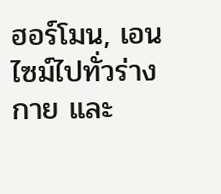ฮอร์โมน, เอนไซม์ไปทั่วร่างกาย และ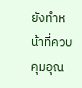ยังทำหน้าที่ควบคุมอุณ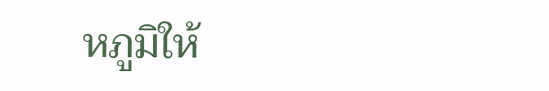หภูมิให้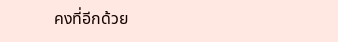คงที่อีกด้วย